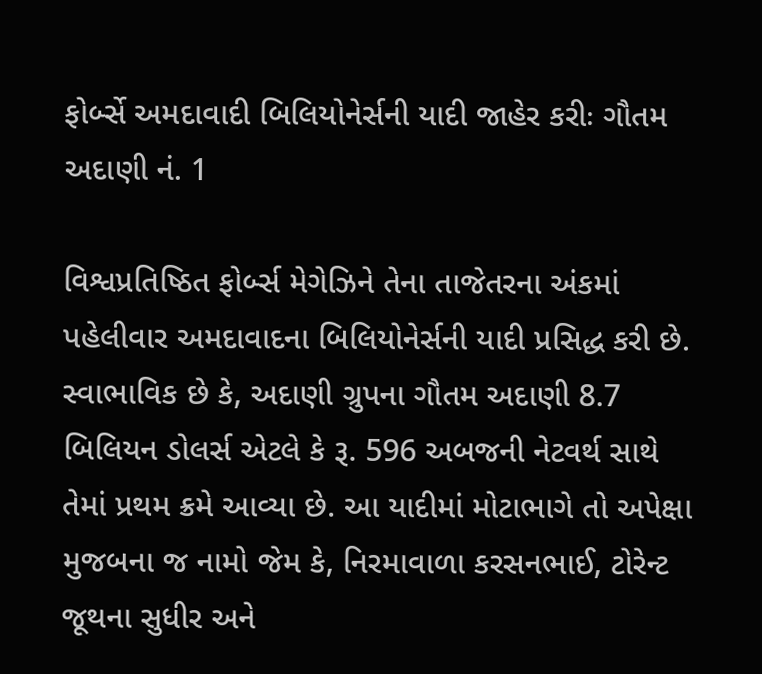ફોર્બ્સે અમદાવાદી બિલિયોનેર્સની યાદી જાહેર કરીઃ ગૌતમ અદાણી નં. 1

વિશ્વપ્રતિષ્ઠિત ફોર્બ્સ મેગેઝિને તેના તાજેતરના અંકમાં પહેલીવાર અમદાવાદના બિલિયોનેર્સની યાદી પ્રસિદ્ધ કરી છે. સ્વાભાવિક છે કે, અદાણી ગ્રુપના ગૌતમ અદાણી 8.7 બિલિયન ડોલર્સ એટલે કે રૂ. 596 અબજની નેટવર્થ સાથે તેમાં પ્રથમ ક્રમે આવ્યા છે. આ યાદીમાં મોટાભાગે તો અપેક્ષા મુજબના જ નામો જેમ કે, નિરમાવાળા કરસનભાઈ, ટોરેન્ટ જૂથના સુધીર અને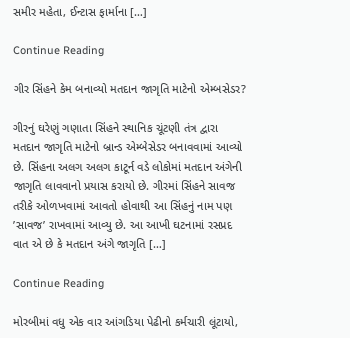સમીર મહેતા, ઈન્ટાસ ફાર્માના […]

Continue Reading

ગીર સિંહને કેમ બનાવ્યો મતદાન જાગૃતિ માટેનો એમ્બસેડર?

ગીરનું ઘરેણું ગણાતા સિંહને સ્થાનિક ચૂંટણી તંત્ર દ્વારા મતદાન જાગૃતિ માટેનો બ્રાન્ડ એમ્બેસેડર બનાવવામાં આવ્યો છે. સિંહના અલગ અલગ કાટૂર્ન વડે લોકોમાં મતદાન અંગેની જાગૃતિ લાવવાનો પ્રયાસ કરાયો છે. ગીરમાં સિંહને સાવજ તરીકે ઓળખવામાં આવતો હોવાથી આ સિંહનું નામ પણ ’સાવજ’ રાખવામાં આવ્યુ છે. આ આખી ઘટનામાં રસપ્રદ વાત એ છે કે મતદાન અંગે જાગૃતિ […]

Continue Reading

મોરબીમાં વધુ એક વાર આંગડિયા પેઢીનો કર્મચારી લૂંટાયો,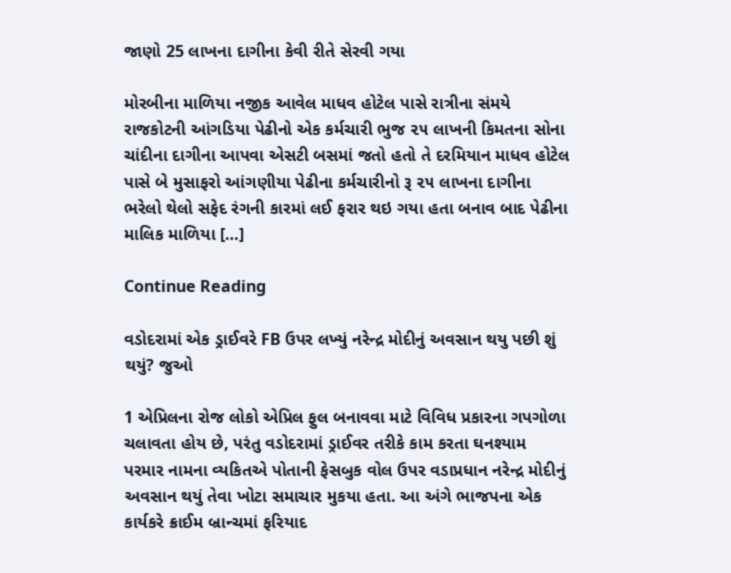જાણો 25 લાખના દાગીના કેવી રીતે સેરવી ગયા

મોરબીના માળિયા નજીક આવેલ માધવ હોટેલ પાસે રાત્રીના સંમયે રાજકોટની આંગડિયા પેઢીનો એક કર્મચારી ભુજ ૨૫ લાખની કિમતના સોના ચાંદીના દાગીના આપવા એસટી બસમાં જતો હતો તે દરમિયાન માધવ હોટેલ પાસે બે મુસાફરો આંગણીયા પેઢીના કર્મચારીનો રૂ ૨૫ લાખના દાગીના ભરેલો થેલો સફેદ રંગની કારમાં લઈ ફરાર થઇ ગયા હતા બનાવ બાદ પેઢીના માલિક માળિયા […]

Continue Reading

વડોદરામાં એક ડ્રાઈવરે FB ઉપર લખ્યું નરેન્દ્ર મોદીનું અવસાન થયુ પછી શું થયું? જુઓ

1 એપ્રિલના રોજ લોકો એપ્રિલ ફુલ બનાવવા માટે વિવિધ પ્રકારના ગપગોળા ચલાવતા હોય છે, પરંતુ વડોદરામાં ડ્રાઈવર તરીકે કામ કરતા ઘનશ્યામ પરમાર નામના વ્યકિતએ પોતાની ફેસબુક વોલ ઉપર વડાપ્રધાન નરેન્દ્ર મોદીનું અવસાન થયું તેવા ખોટા સમાચાર મુકયા હતા. આ અંગે ભાજપના એક કાર્યકરે ક્રાઈમ બ્રાન્ચમાં ફરિયાદ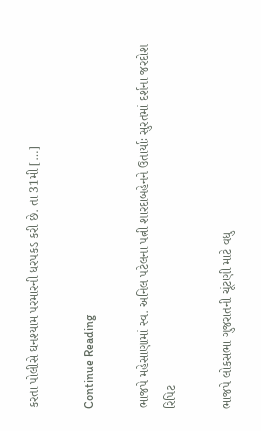કરતા પોલીસે ઘનશ્યામ પરમારની ધરપકડ કરી છે. તા 31મી […]

Continue Reading

ભાજપે મહેસાણામાં સ્વ. અનિલ પટેલના પત્ની શારદાબહેનને ઉતાર્યાઃ સુરતમાં દર્શના જરદોશ રિપિટ

ભાજપે લોકસભા ગુજરાતની ચૂંટણી માટે વધુ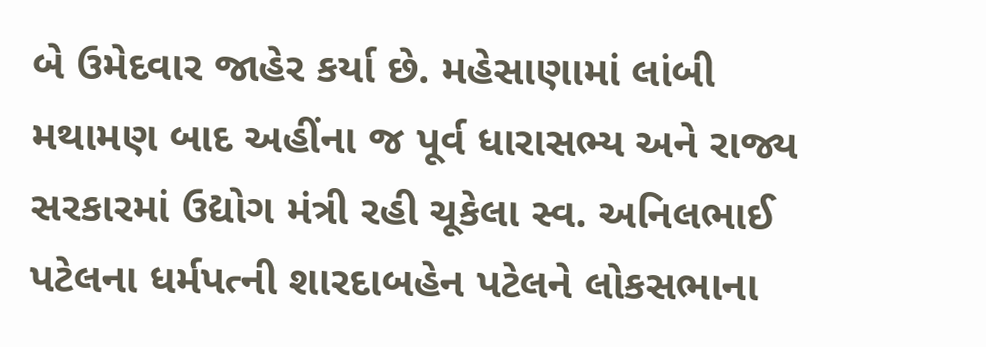બે ઉમેદવાર જાહેર કર્યા છે. મહેસાણામાં લાંબી મથામણ બાદ અહીંના જ પૂર્વ ધારાસભ્ય અને રાજ્ય સરકારમાં ઉદ્યોગ મંત્રી રહી ચૂકેલા સ્વ. અનિલભાઈ પટેલના ધર્મપત્ની શારદાબહેન પટેલને લોકસભાના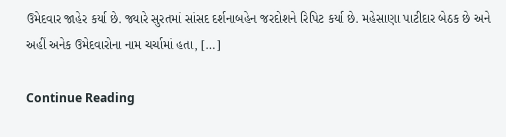ઉમેદવાર જાહેર કર્યા છે. જ્યારે સુરતમાં સાંસદ દર્શનાબહેન જરદોશને રિપિટ કર્યા છે. મહેસાણા પાટીદાર બેઠક છે અને અહીં અનેક ઉમેદવારોના નામ ચર્ચામાં હતા, […]

Continue Reading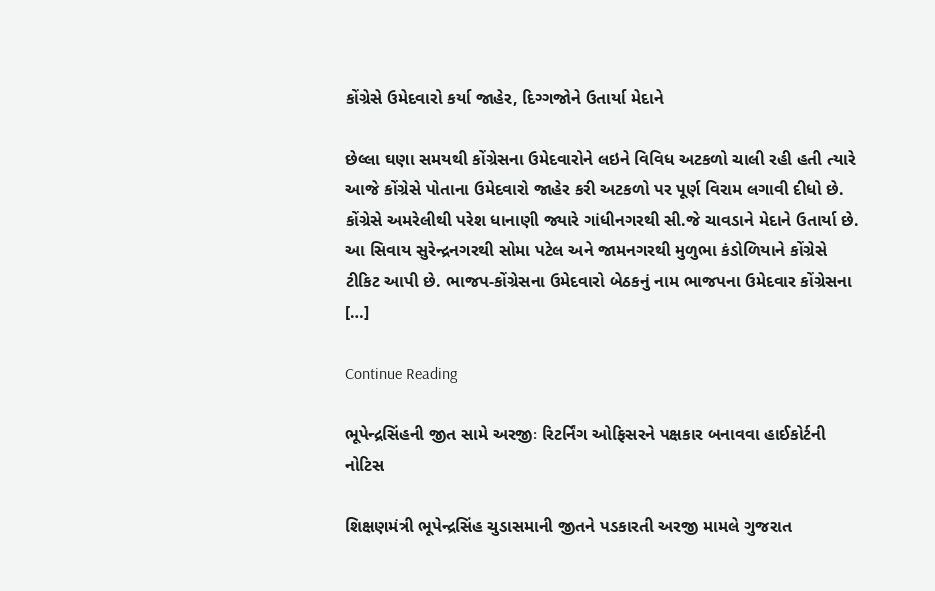કોંગ્રેસે ઉમેદવારો કર્યા જાહેર, દિગ્ગજોને ઉતાર્યા મેદાને

છેલ્લા ઘણા સમયથી કોંગ્રેસના ઉમેદવારોને લઇને વિવિધ અટકળો ચાલી રહી હતી ત્યારે આજે કોંગ્રેસે પોતાના ઉમેદવારો જાહેર કરી અટકળો પર પૂર્ણ વિરામ લગાવી દીધો છે. કોંગ્રેસે અમરેલીથી પરેશ ધાનાણી જ્યારે ગાંધીનગરથી સી.જે ચાવડાને મેદાને ઉતાર્યા છે. આ સિવાય સુરેન્દ્રનગરથી સોમા પટેલ અને જામનગરથી મુળુભા કંડોળિયાને કોંગ્રેસે ટીકિટ આપી છે. ભાજપ-કોંગ્રેસના ઉમેદવારો બેઠકનું નામ ભાજપના ઉમેદવાર કોંગ્રેસના […]

Continue Reading

ભૂપેન્દ્રસિંહની જીત સામે અરજીઃ રિટર્નિંગ ઓફિસરને પક્ષકાર બનાવવા હાઈકોર્ટની નોટિસ

શિક્ષણમંત્રી ભૂપેન્દ્રસિંહ ચુડાસમાની જીતને પડકારતી અરજી મામલે ગુજરાત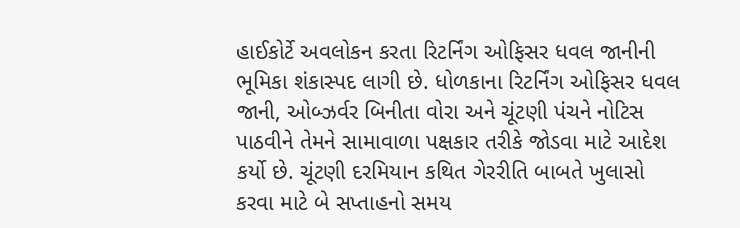હાઈકોર્ટે અવલોકન કરતા રિટર્નિંગ ઓફિસર ધવલ જાનીની ભૂમિકા શંકાસ્પદ લાગી છે. ધોળકાના રિટર્નિંગ ઓફિસર ધવલ જાની, ઓબ્ઝર્વર બિનીતા વોરા અને ચૂંટણી પંચને નોટિસ પાઠવીને તેમને સામાવાળા પક્ષકાર તરીકે જોડવા માટે આદેશ કર્યો છે. ચૂંટણી દરમિયાન કથિત ગેરરીતિ બાબતે ખુલાસો કરવા માટે બે સપ્તાહનો સમય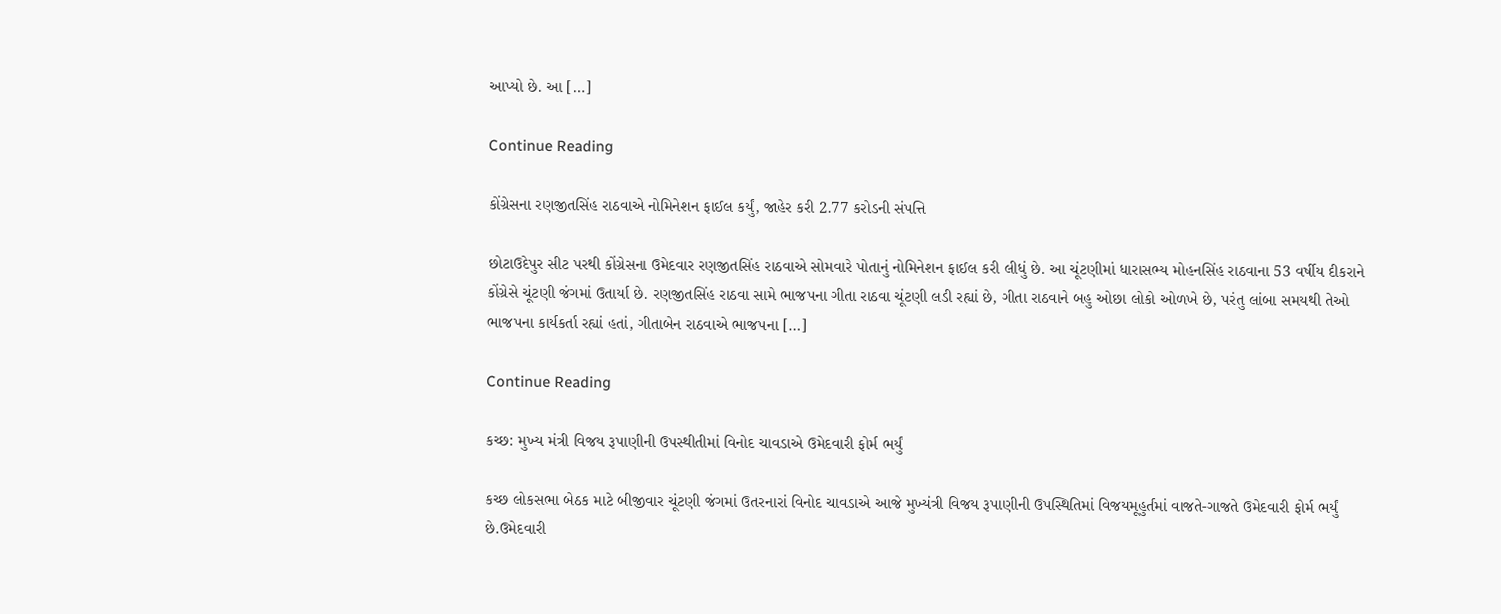આપ્યો છે. આ […]

Continue Reading

કોંગ્રેસના રણજીતસિંહ રાઠવાએ નોમિનેશન ફાઈલ કર્યું, જાહેર કરી 2.77 કરોડની સંપત્તિ

છોટાઉદેપુર સીટ પરથી કોંગ્રેસના ઉમેદવાર રણજીતસિંહ રાઠવાએ સોમવારે પોતાનું નોમિનેશન ફાઈલ કરી લીધું છે. આ ચૂંટણીમાં ધારાસભ્ય મોહનસિંહ રાઠવાના 53 વર્ષીય દીકરાને કોંગ્રેસે ચૂંટણી જંગમાં ઉતાર્યા છે. રણજીતસિંહ રાઠવા સામે ભાજપના ગીતા રાઠવા ચૂંટણી લડી રહ્યાં છે, ગીતા રાઠવાને બહુ ઓછા લોકો ઓળખે છે, પરંતુ લાંબા સમયથી તેઓ ભાજપના કાર્યકર્તા રહ્યાં હતાં, ગીતાબેન રાઠવાએ ભાજપના […]

Continue Reading

કચ્છ: મુખ્ય મંત્રી વિજય રૂપાણીની ઉપસ્થીતીમાં વિનોદ ચાવડાએ ઉમેદવારી ફોર્મ ભર્યું

કચ્છ લોકસભા બેઠક માટે બીજીવાર ચૂંટણી જંગમાં ઉતરનારાં વિનોદ ચાવડાએ આજે મુખ્યંત્રી વિજય રૂપાણીની ઉપસ્થિતિમાં વિજયમૂહુર્તમાં વાજતે-ગાજતે ઉમેદવારી ફોર્મ ભર્યું છે.ઉમેદવારી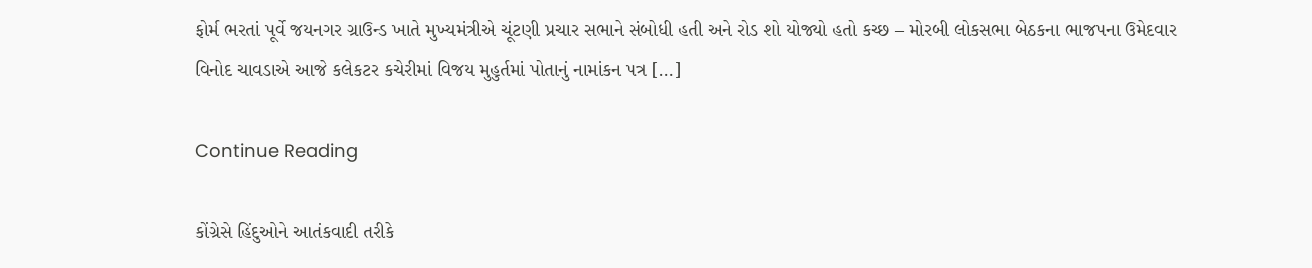ફોર્મ ભરતાં પૂર્વે જયનગર ગ્રાઉન્ડ ખાતે મુખ્યમંત્રીએ ચૂંટણી પ્રચાર સભાને સંબોધી હતી અને રોડ શો યોજ્યો હતો કચ્છ – મોરબી લોકસભા બેઠકના ભાજપના ઉમેદવાર વિનોદ ચાવડાએ આજે કલેકટર કચેરીમાં વિજય મુહુર્તમાં પોતાનું નામાંકન પત્ર […]

Continue Reading

કોંગ્રેસે હિંદુઓને આતંકવાદી તરીકે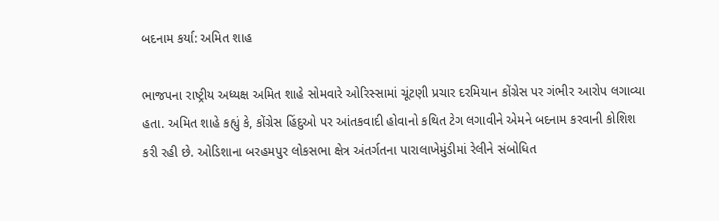બદનામ કર્યા: અમિત શાહ

ભાજપના રાષ્ટ્રીય અધ્યક્ષ અમિત શાહે સોમવારે ઓરિસ્સામાં ચૂંટણી પ્રચાર દરમિયાન કોંગ્રેસ પર ગંભીર આરોપ લગાવ્યા હતા. અમિત શાહે કહ્યું કે, કોંગ્રેસ હિંદુઓ પર આંતકવાદી હોવાનો કથિત ટેગ લગાવીને એમને બદનામ કરવાની કોશિશ કરી રહી છે. ઓડિશાના બરહમપુર લોકસભા ક્ષેત્ર અંતર્ગતના પારાલાખેમુંડીમાં રેલીને સંબોધિત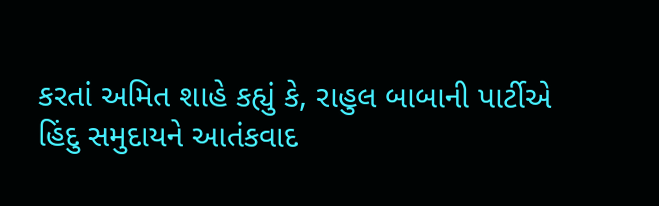કરતાં અમિત શાહે કહ્યું કે, રાહુલ બાબાની પાર્ટીએ હિંદુ સમુદાયને આતંકવાદ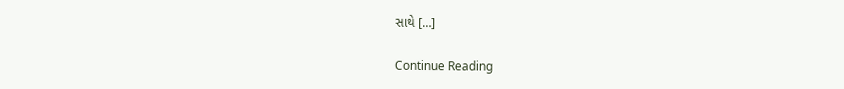સાથે […]

Continue Reading